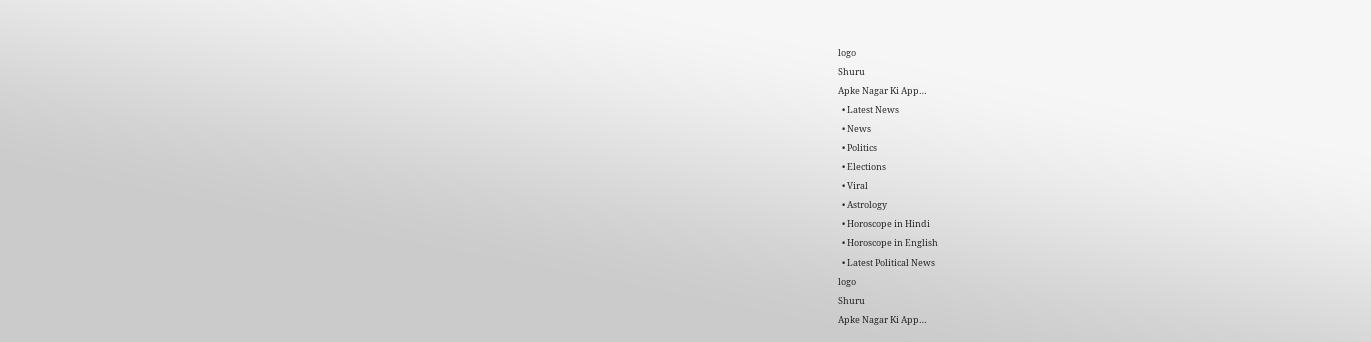logo
Shuru
Apke Nagar Ki App…
  • Latest News
  • News
  • Politics
  • Elections
  • Viral
  • Astrology
  • Horoscope in Hindi
  • Horoscope in English
  • Latest Political News
logo
Shuru
Apke Nagar Ki App…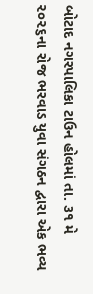બોટાદ નગરપાલિકા ટાઉન હોલમાં તા. ૩૧ મે ૨૦૨૬ના રોજ ભરવાડ યુવા સંગઠન દ્વારા એક ભવ્ય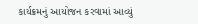કાર્યક્રમનું આયોજન કરવામાં આવ્યું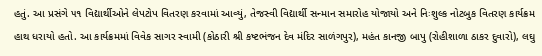હતું. આ પ્રસંગે ૫૧ વિદ્યાર્થીઓને લેપટોપ વિતરણ કરવામાં આવ્યું, તેજસ્વી વિદ્યાર્થી સન્માન સમારોહ યોજાયો અને નિઃશુલ્ક નોટબુક વિતરણ કાર્યક્રમ હાથ ધરાયો હતો. આ કાર્યક્રમમાં વિવેક સાગર સ્વામી (કોઠારી શ્રી કષ્ટભંજન દેવ મંદિર સાળંગપુર), મહંત કાનજી બાપુ (રોહીશાળા ઠાકર દુવારો), લઘુ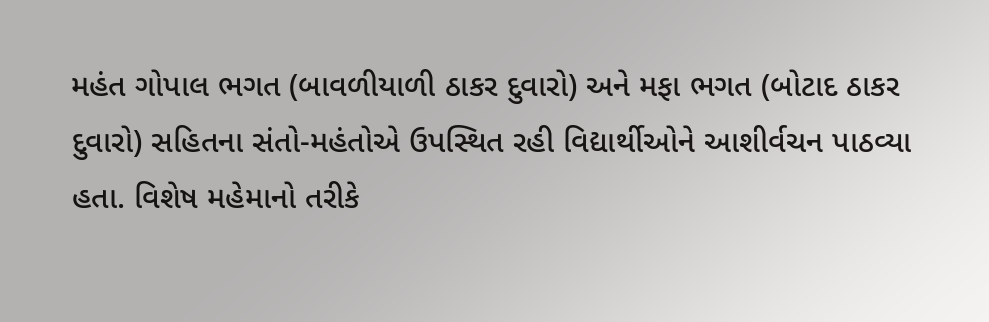મહંત ગોપાલ ભગત (બાવળીયાળી ઠાકર દુવારો) અને મફા ભગત (બોટાદ ઠાકર દુવારો) સહિતના સંતો-મહંતોએ ઉપસ્થિત રહી વિદ્યાર્થીઓને આશીર્વચન પાઠવ્યા હતા. વિશેષ મહેમાનો તરીકે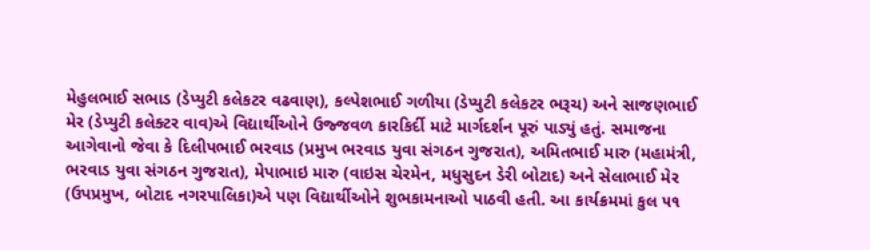મેહુલભાઈ સભાડ (ડેપ્યુટી કલેકટર વઢવાણ), કલ્પેશભાઈ ગળીયા (ડેપ્યુટી કલેકટર ભરૂચ) અને સાજણભાઈ મેર (ડેપ્યુટી કલેક્ટર વાવ)એ વિદ્યાર્થીઓને ઉજ્જવળ કારકિર્દી માટે માર્ગદર્શન પૂરું પાડ્યું હતું. સમાજના આગેવાનો જેવા કે દિલીપભાઈ ભરવાડ (પ્રમુખ ભરવાડ યુવા સંગઠન ગુજરાત), અમિતભાઈ મારુ (મહામંત્રી, ભરવાડ યુવા સંગઠન ગુજરાત), મેપાભાઇ મારુ (વાઇસ ચેરમેન, મધુસુદન ડેરી બોટાદ) અને સેલાભાઈ મેર (ઉપપ્રમુખ, બોટાદ નગરપાલિકા)એ પણ વિદ્યાર્થીઓને શુભકામનાઓ પાઠવી હતી. આ કાર્યક્રમમાં કુલ ૫૧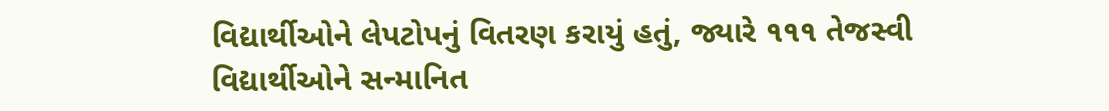વિદ્યાર્થીઓને લેપટોપનું વિતરણ કરાયું હતું, જ્યારે ૧૧૧ તેજસ્વી વિદ્યાર્થીઓને સન્માનિત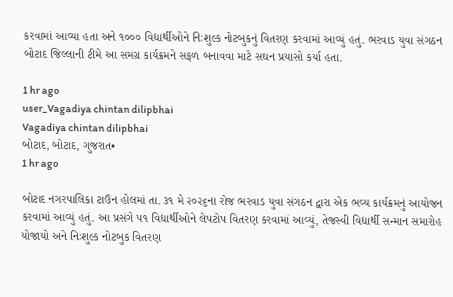કરવામાં આવ્યા હતા અને ૧૦૦૦ વિદ્યાર્થીઓને નિઃશુલ્ક નોટબુકનું વિતરણ કરવામાં આવ્યું હતું. ભરવાડ યુવા સંગઠન બોટાદ જિલ્લાની ટીમે આ સમગ્ર કાર્યક્રમને સફળ બનાવવા માટે સઘન પ્રયાસો કર્યા હતા.

1 hr ago
user_Vagadiya chintan dilipbhai
Vagadiya chintan dilipbhai
બોટાદ, બોટાદ, ગુજરાત•
1 hr ago

બોટાદ નગરપાલિકા ટાઉન હોલમાં તા. ૩૧ મે ૨૦૨૬ના રોજ ભરવાડ યુવા સંગઠન દ્વારા એક ભવ્ય કાર્યક્રમનું આયોજન કરવામાં આવ્યું હતું. આ પ્રસંગે ૫૧ વિદ્યાર્થીઓને લેપટોપ વિતરણ કરવામાં આવ્યું, તેજસ્વી વિદ્યાર્થી સન્માન સમારોહ યોજાયો અને નિઃશુલ્ક નોટબુક વિતરણ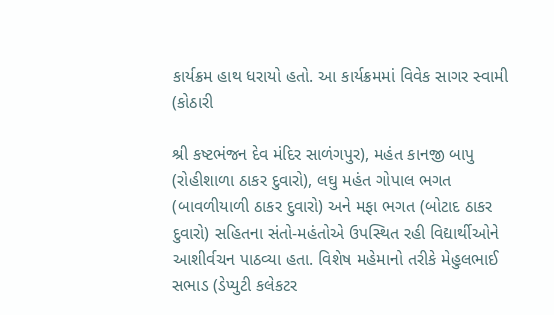કાર્યક્રમ હાથ ધરાયો હતો. આ કાર્યક્રમમાં વિવેક સાગર સ્વામી (કોઠારી

શ્રી કષ્ટભંજન દેવ મંદિર સાળંગપુર), મહંત કાનજી બાપુ (રોહીશાળા ઠાકર દુવારો), લઘુ મહંત ગોપાલ ભગત (બાવળીયાળી ઠાકર દુવારો) અને મફા ભગત (બોટાદ ઠાકર દુવારો) સહિતના સંતો-મહંતોએ ઉપસ્થિત રહી વિદ્યાર્થીઓને આશીર્વચન પાઠવ્યા હતા. વિશેષ મહેમાનો તરીકે મેહુલભાઈ સભાડ (ડેપ્યુટી કલેકટર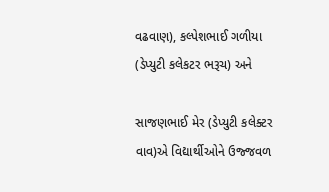વઢવાણ), કલ્પેશભાઈ ગળીયા (ડેપ્યુટી કલેકટર ભરૂચ) અને

સાજણભાઈ મેર (ડેપ્યુટી કલેક્ટર વાવ)એ વિદ્યાર્થીઓને ઉજ્જવળ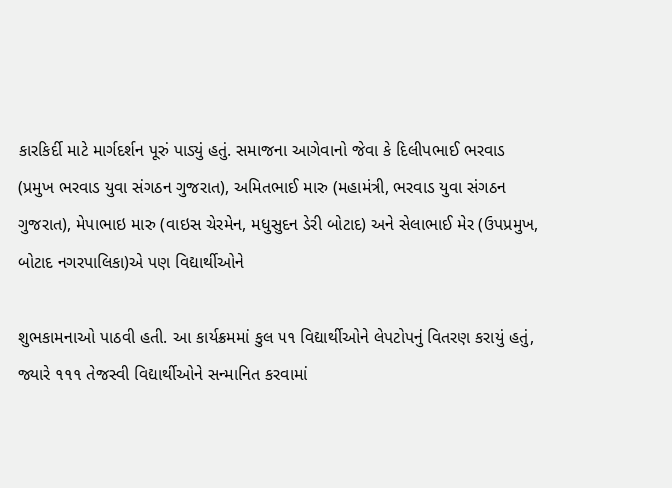કારકિર્દી માટે માર્ગદર્શન પૂરું પાડ્યું હતું. સમાજના આગેવાનો જેવા કે દિલીપભાઈ ભરવાડ (પ્રમુખ ભરવાડ યુવા સંગઠન ગુજરાત), અમિતભાઈ મારુ (મહામંત્રી, ભરવાડ યુવા સંગઠન ગુજરાત), મેપાભાઇ મારુ (વાઇસ ચેરમેન, મધુસુદન ડેરી બોટાદ) અને સેલાભાઈ મેર (ઉપપ્રમુખ, બોટાદ નગરપાલિકા)એ પણ વિદ્યાર્થીઓને

શુભકામનાઓ પાઠવી હતી. આ કાર્યક્રમમાં કુલ ૫૧ વિદ્યાર્થીઓને લેપટોપનું વિતરણ કરાયું હતું, જ્યારે ૧૧૧ તેજસ્વી વિદ્યાર્થીઓને સન્માનિત કરવામાં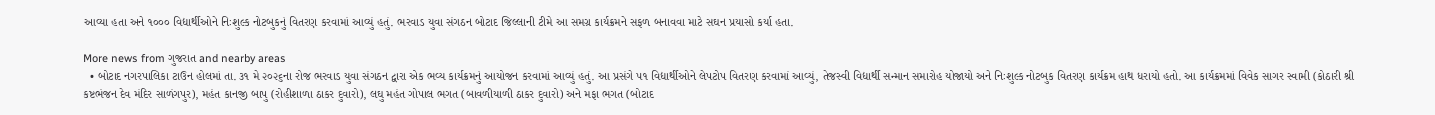આવ્યા હતા અને ૧૦૦૦ વિદ્યાર્થીઓને નિઃશુલ્ક નોટબુકનું વિતરણ કરવામાં આવ્યું હતું. ભરવાડ યુવા સંગઠન બોટાદ જિલ્લાની ટીમે આ સમગ્ર કાર્યક્રમને સફળ બનાવવા માટે સઘન પ્રયાસો કર્યા હતા.

More news from ગુજરાત and nearby areas
  • બોટાદ નગરપાલિકા ટાઉન હોલમાં તા. ૩૧ મે ૨૦૨૬ના રોજ ભરવાડ યુવા સંગઠન દ્વારા એક ભવ્ય કાર્યક્રમનું આયોજન કરવામાં આવ્યું હતું. આ પ્રસંગે ૫૧ વિદ્યાર્થીઓને લેપટોપ વિતરણ કરવામાં આવ્યું, તેજસ્વી વિદ્યાર્થી સન્માન સમારોહ યોજાયો અને નિઃશુલ્ક નોટબુક વિતરણ કાર્યક્રમ હાથ ધરાયો હતો. આ કાર્યક્રમમાં વિવેક સાગર સ્વામી (કોઠારી શ્રી કષ્ટભંજન દેવ મંદિર સાળંગપુર), મહંત કાનજી બાપુ (રોહીશાળા ઠાકર દુવારો), લઘુ મહંત ગોપાલ ભગત (બાવળીયાળી ઠાકર દુવારો) અને મફા ભગત (બોટાદ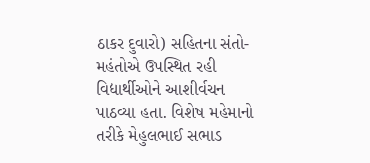ઠાકર દુવારો) સહિતના સંતો-મહંતોએ ઉપસ્થિત રહી વિદ્યાર્થીઓને આશીર્વચન પાઠવ્યા હતા. વિશેષ મહેમાનો તરીકે મેહુલભાઈ સભાડ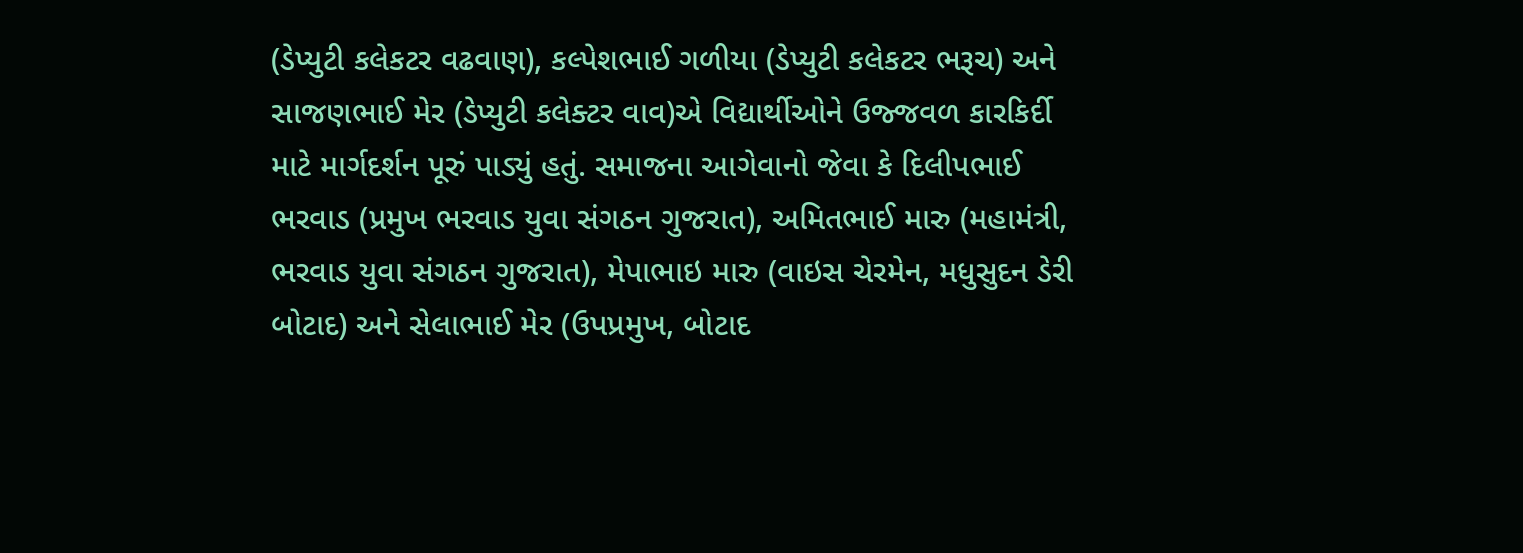(ડેપ્યુટી કલેકટર વઢવાણ), કલ્પેશભાઈ ગળીયા (ડેપ્યુટી કલેકટર ભરૂચ) અને સાજણભાઈ મેર (ડેપ્યુટી કલેક્ટર વાવ)એ વિદ્યાર્થીઓને ઉજ્જવળ કારકિર્દી માટે માર્ગદર્શન પૂરું પાડ્યું હતું. સમાજના આગેવાનો જેવા કે દિલીપભાઈ ભરવાડ (પ્રમુખ ભરવાડ યુવા સંગઠન ગુજરાત), અમિતભાઈ મારુ (મહામંત્રી, ભરવાડ યુવા સંગઠન ગુજરાત), મેપાભાઇ મારુ (વાઇસ ચેરમેન, મધુસુદન ડેરી બોટાદ) અને સેલાભાઈ મેર (ઉપપ્રમુખ, બોટાદ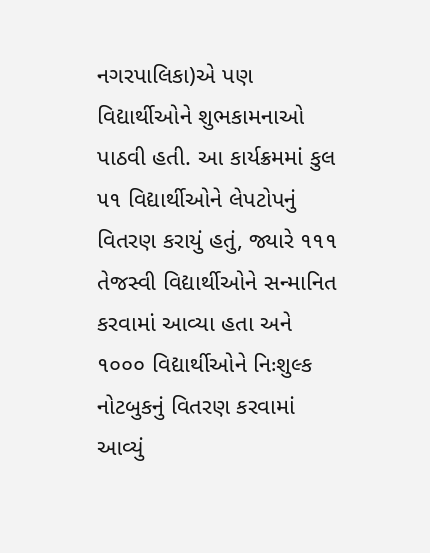નગરપાલિકા)એ પણ વિદ્યાર્થીઓને શુભકામનાઓ પાઠવી હતી. આ કાર્યક્રમમાં કુલ ૫૧ વિદ્યાર્થીઓને લેપટોપનું વિતરણ કરાયું હતું, જ્યારે ૧૧૧ તેજસ્વી વિદ્યાર્થીઓને સન્માનિત કરવામાં આવ્યા હતા અને ૧૦૦૦ વિદ્યાર્થીઓને નિઃશુલ્ક નોટબુકનું વિતરણ કરવામાં આવ્યું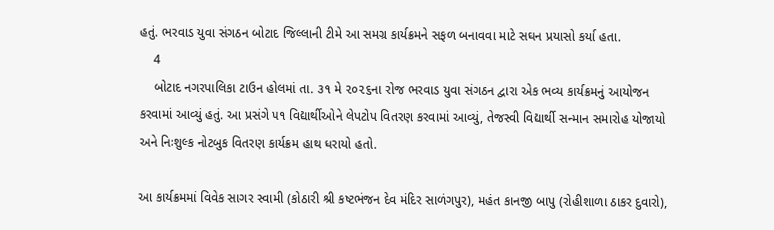હતું. ભરવાડ યુવા સંગઠન બોટાદ જિલ્લાની ટીમે આ સમગ્ર કાર્યક્રમને સફળ બનાવવા માટે સઘન પ્રયાસો કર્યા હતા.
    4
    બોટાદ નગરપાલિકા ટાઉન હોલમાં તા. ૩૧ મે ૨૦૨૬ના રોજ ભરવાડ યુવા સંગઠન દ્વારા એક ભવ્ય કાર્યક્રમનું આયોજન કરવામાં આવ્યું હતું. આ પ્રસંગે ૫૧ વિદ્યાર્થીઓને લેપટોપ વિતરણ કરવામાં આવ્યું, તેજસ્વી વિદ્યાર્થી સન્માન સમારોહ યોજાયો અને નિઃશુલ્ક નોટબુક વિતરણ કાર્યક્રમ હાથ ધરાયો હતો.

આ કાર્યક્રમમાં વિવેક સાગર સ્વામી (કોઠારી શ્રી કષ્ટભંજન દેવ મંદિર સાળંગપુર), મહંત કાનજી બાપુ (રોહીશાળા ઠાકર દુવારો),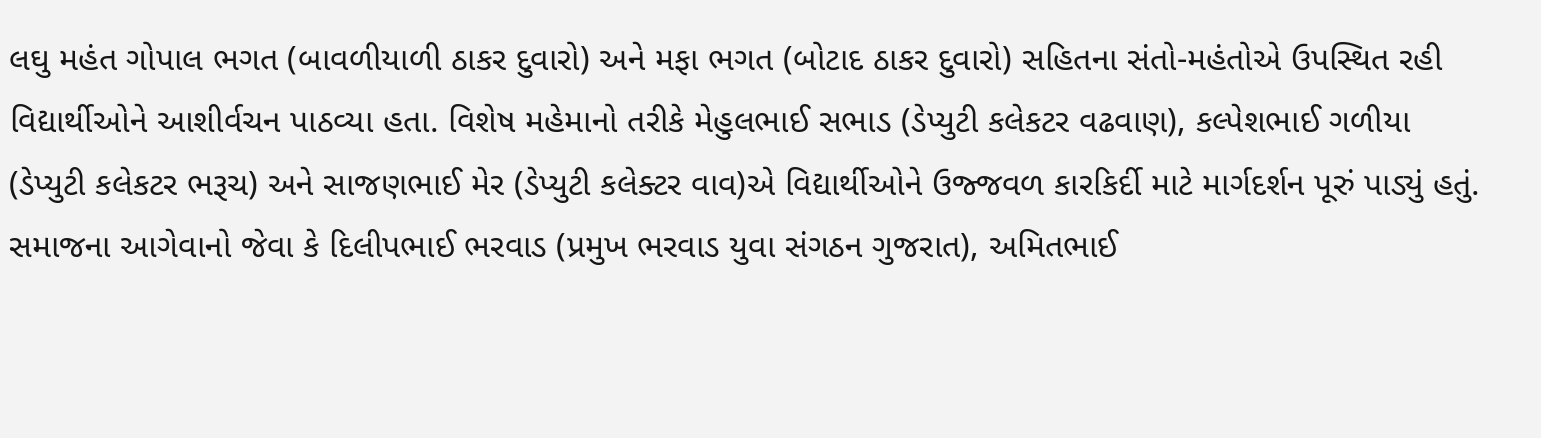લઘુ મહંત ગોપાલ ભગત (બાવળીયાળી ઠાકર દુવારો) અને મફા ભગત (બોટાદ ઠાકર દુવારો) સહિતના સંતો-મહંતોએ ઉપસ્થિત રહી વિદ્યાર્થીઓને આશીર્વચન પાઠવ્યા હતા. વિશેષ મહેમાનો તરીકે મેહુલભાઈ સભાડ (ડેપ્યુટી કલેકટર વઢવાણ), કલ્પેશભાઈ ગળીયા (ડેપ્યુટી કલેકટર ભરૂચ) અને સાજણભાઈ મેર (ડેપ્યુટી કલેક્ટર વાવ)એ વિદ્યાર્થીઓને ઉજ્જવળ કારકિર્દી માટે માર્ગદર્શન પૂરું પાડ્યું હતું. સમાજના આગેવાનો જેવા કે દિલીપભાઈ ભરવાડ (પ્રમુખ ભરવાડ યુવા સંગઠન ગુજરાત), અમિતભાઈ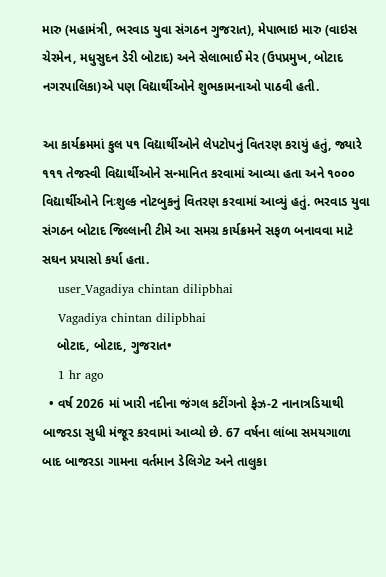મારુ (મહામંત્રી, ભરવાડ યુવા સંગઠન ગુજરાત), મેપાભાઇ મારુ (વાઇસ ચેરમેન, મધુસુદન ડેરી બોટાદ) અને સેલાભાઈ મેર (ઉપપ્રમુખ, બોટાદ નગરપાલિકા)એ પણ વિદ્યાર્થીઓને શુભકામનાઓ પાઠવી હતી.

આ કાર્યક્રમમાં કુલ ૫૧ વિદ્યાર્થીઓને લેપટોપનું વિતરણ કરાયું હતું, જ્યારે ૧૧૧ તેજસ્વી વિદ્યાર્થીઓને સન્માનિત કરવામાં આવ્યા હતા અને ૧૦૦૦ વિદ્યાર્થીઓને નિઃશુલ્ક નોટબુકનું વિતરણ કરવામાં આવ્યું હતું. ભરવાડ યુવા સંગઠન બોટાદ જિલ્લાની ટીમે આ સમગ્ર કાર્યક્રમને સફળ બનાવવા માટે સઘન પ્રયાસો કર્યા હતા.
    user_Vagadiya chintan dilipbhai
    Vagadiya chintan dilipbhai
    બોટાદ, બોટાદ, ગુજરાત•
    1 hr ago
  • વર્ષ 2026 માં ખારી નદીના જંગલ કટીંગનો ફેઝ-2 નાનાત્રડિયાથી બાજરડા સુધી મંજૂર કરવામાં આવ્યો છે. 67 વર્ષના લાંબા સમયગાળા બાદ બાજરડા ગામના વર્તમાન ડેલિગેટ અને તાલુકા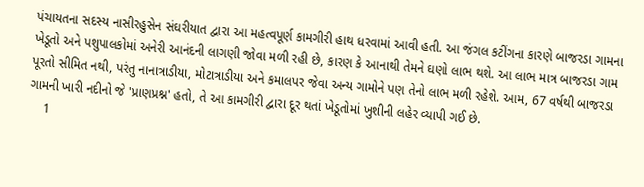પંચાયતના સદસ્ય નાસીરહુસેન સંઘરીયાત દ્વારા આ મહત્વપૂર્ણ કામગીરી હાથ ધરવામાં આવી હતી. આ જંગલ કટીંગના કારણે બાજરડા ગામના ખેડૂતો અને પશુપાલકોમાં અનેરી આનંદની લાગણી જોવા મળી રહી છે, કારણ કે આનાથી તેમને ઘણો લાભ થશે. આ લાભ માત્ર બાજરડા ગામ પૂરતો સીમિત નથી, પરંતુ નાનાત્રાડીયા, મોટાત્રાડીયા અને કમાલપર જેવા અન્ય ગામોને પણ તેનો લાભ મળી રહેશે. આમ, 67 વર્ષથી બાજરડા ગામની ખારી નદીનો જે 'પ્રાણપ્રશ્ન' હતો, તે આ કામગીરી દ્વારા દૂર થતાં ખેડૂતોમાં ખુશીની લહેર વ્યાપી ગઈ છે.
    1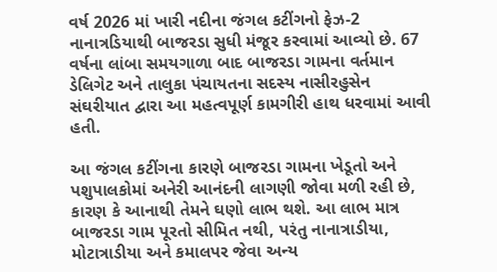વર્ષ 2026 માં ખારી નદીના જંગલ કટીંગનો ફેઝ-2 નાનાત્રડિયાથી બાજરડા સુધી મંજૂર કરવામાં આવ્યો છે. 67 વર્ષના લાંબા સમયગાળા બાદ બાજરડા ગામના વર્તમાન ડેલિગેટ અને તાલુકા પંચાયતના સદસ્ય નાસીરહુસેન સંઘરીયાત દ્વારા આ મહત્વપૂર્ણ કામગીરી હાથ ધરવામાં આવી હતી.

આ જંગલ કટીંગના કારણે બાજરડા ગામના ખેડૂતો અને પશુપાલકોમાં અનેરી આનંદની લાગણી જોવા મળી રહી છે, કારણ કે આનાથી તેમને ઘણો લાભ થશે. આ લાભ માત્ર બાજરડા ગામ પૂરતો સીમિત નથી, પરંતુ નાનાત્રાડીયા, મોટાત્રાડીયા અને કમાલપર જેવા અન્ય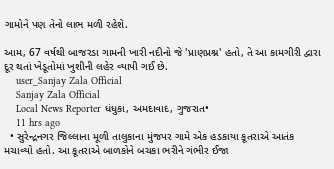ગામોને પણ તેનો લાભ મળી રહેશે.

આમ, 67 વર્ષથી બાજરડા ગામની ખારી નદીનો જે 'પ્રાણપ્રશ્ન' હતો, તે આ કામગીરી દ્વારા દૂર થતાં ખેડૂતોમાં ખુશીની લહેર વ્યાપી ગઈ છે.
    user_Sanjay Zala Official
    Sanjay Zala Official
    Local News Reporter ધંધુકા, અમદાવાદ, ગુજરાત•
    11 hrs ago
  • સુરેન્દ્રનગર જિલ્લાના મૂળી તાલુકાના મુંજપર ગામે એક હડકાયા કૂતરાએ આતંક મચાવ્યો હતો. આ કૂતરાએ બાળકોને બચકા ભરીને ગંભીર ઈજા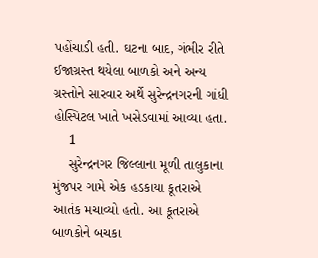પહોંચાડી હતી. ઘટના બાદ, ગંભીર રીતે ઈજાગ્રસ્ત થયેલા બાળકો અને અન્ય ગ્રસ્તોને સારવાર અર્થે સુરેન્દ્રનગરની ગાંધી હોસ્પિટલ ખાતે ખસેડવામાં આવ્યા હતા.
    1
    સુરેન્દ્રનગર જિલ્લાના મૂળી તાલુકાના મુંજપર ગામે એક હડકાયા કૂતરાએ આતંક મચાવ્યો હતો. આ કૂતરાએ બાળકોને બચકા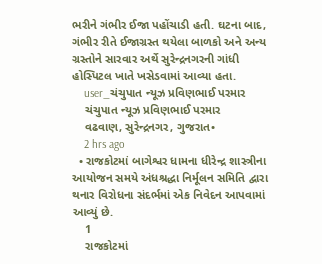ભરીને ગંભીર ઈજા પહોંચાડી હતી. ઘટના બાદ, ગંભીર રીતે ઈજાગ્રસ્ત થયેલા બાળકો અને અન્ય ગ્રસ્તોને સારવાર અર્થે સુરેન્દ્રનગરની ગાંધી હોસ્પિટલ ખાતે ખસેડવામાં આવ્યા હતા.
    user_ચંચુપાત ન્યૂઝ પ્રવિણભાઈ પરમાર
    ચંચુપાત ન્યૂઝ પ્રવિણભાઈ પરમાર
    વઢવાણ, સુરેન્દ્રનગર, ગુજરાત•
    2 hrs ago
  • રાજકોટમાં બાગેશ્વર ધામના ધીરેન્દ્ર શાસ્ત્રીના આયોજન સમયે અંધશ્રદ્ધા નિર્મૂલન સમિતિ દ્વારા થનાર વિરોધના સંદર્ભમાં એક નિવેદન આપવામાં આવ્યું છે.
    1
    રાજકોટમાં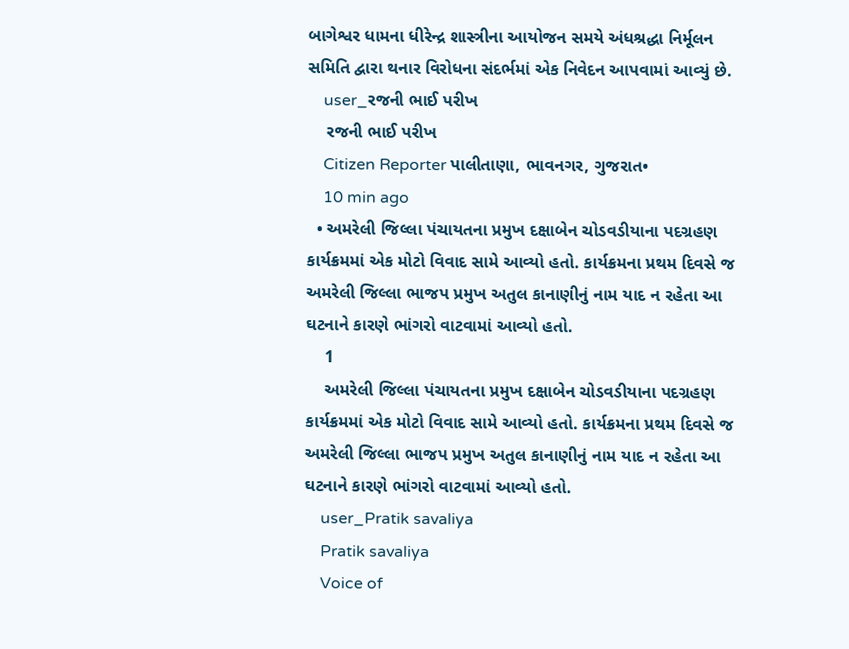બાગેશ્વર ધામના ધીરેન્દ્ર શાસ્ત્રીના આયોજન સમયે અંધશ્રદ્ધા નિર્મૂલન સમિતિ દ્વારા થનાર વિરોધના સંદર્ભમાં એક નિવેદન આપવામાં આવ્યું છે.
    user_રજની ભાઈ પરીખ
    રજની ભાઈ પરીખ
    Citizen Reporter પાલીતાણા, ભાવનગર, ગુજરાત•
    10 min ago
  • અમરેલી જિલ્લા પંચાયતના પ્રમુખ દક્ષાબેન ચોડવડીયાના પદગ્રહણ કાર્યક્રમમાં એક મોટો વિવાદ સામે આવ્યો હતો. કાર્યક્રમના પ્રથમ દિવસે જ અમરેલી જિલ્લા ભાજપ પ્રમુખ અતુલ કાનાણીનું નામ યાદ ન રહેતા આ ઘટનાને કારણે ભાંગરો વાટવામાં આવ્યો હતો.
    1
    અમરેલી જિલ્લા પંચાયતના પ્રમુખ દક્ષાબેન ચોડવડીયાના પદગ્રહણ કાર્યક્રમમાં એક મોટો વિવાદ સામે આવ્યો હતો. કાર્યક્રમના પ્રથમ દિવસે જ અમરેલી જિલ્લા ભાજપ પ્રમુખ અતુલ કાનાણીનું નામ યાદ ન રહેતા આ ઘટનાને કારણે ભાંગરો વાટવામાં આવ્યો હતો.
    user_Pratik savaliya
    Pratik savaliya
    Voice of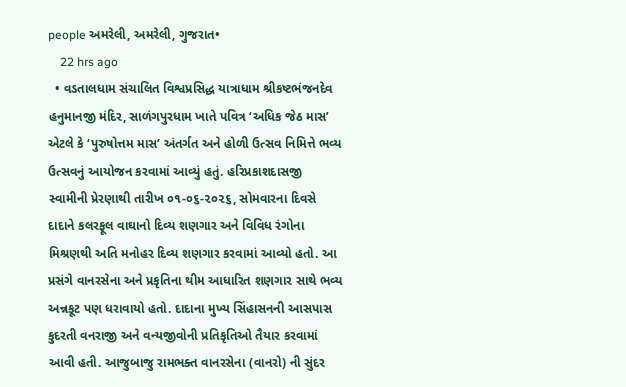people અમરેલી, અમરેલી, ગુજરાત•
    22 hrs ago
  • વડતાલધામ સંચાલિત વિશ્વપ્રસિદ્ધ યાત્રાધામ શ્રીકષ્ટભંજનદેવ હનુમાનજી મંદિર, સાળંગપુરધામ ખાતે પવિત્ર ‘અધિક જેઠ માસ’ એટલે કે ‘પુરુષોત્તમ માસ’ અંતર્ગત અને હોળી ઉત્સવ નિમિત્તે ભવ્ય ઉત્સવનું આયોજન કરવામાં આવ્યું હતું. હરિપ્રકાશદાસજી સ્વામીની પ્રેરણાથી તારીખ ૦૧-૦૬-૨૦૨૬, સોમવારના દિવસે દાદાને કલરફૂલ વાઘાનો દિવ્ય શણગાર અને વિવિધ રંગોના મિશ્રણથી અતિ મનોહર દિવ્ય શણગાર કરવામાં આવ્યો હતો. આ પ્રસંગે વાનરસેના અને પ્રકૃતિના થીમ આધારિત શણગાર સાથે ભવ્ય અન્નકૂટ પણ ધરાવાયો હતો. દાદાના મુખ્ય સિંહાસનની આસપાસ કુદરતી વનરાજી અને વન્યજીવોની પ્રતિકૃતિઓ તૈયાર કરવામાં આવી હતી. આજુબાજુ રામભક્ત વાનરસેના (વાનરો) ની સુંદર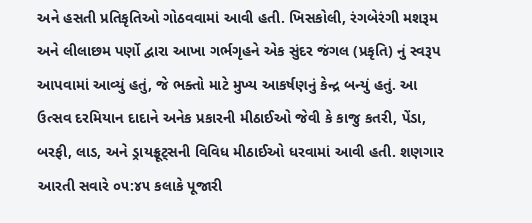અને હસતી પ્રતિકૃતિઓ ગોઠવવામાં આવી હતી. ખિસકોલી, રંગબેરંગી મશરૂમ અને લીલાછમ પર્ણો દ્વારા આખા ગર્ભગૃહને એક સુંદર જંગલ (પ્રકૃતિ) નું સ્વરૂપ આપવામાં આવ્યું હતું, જે ભક્તો માટે મુખ્ય આકર્ષણનું કેન્દ્ર બન્યું હતું. આ ઉત્સવ દરમિયાન દાદાને અનેક પ્રકારની મીઠાઈઓ જેવી કે કાજુ કતરી, પેંડા, બરફી, લાડ, અને ડ્રાયફ્રૂટ્સની વિવિધ મીઠાઈઓ ધરવામાં આવી હતી. શણગાર આરતી સવારે ૦૫:૪૫ કલાકે પૂજારી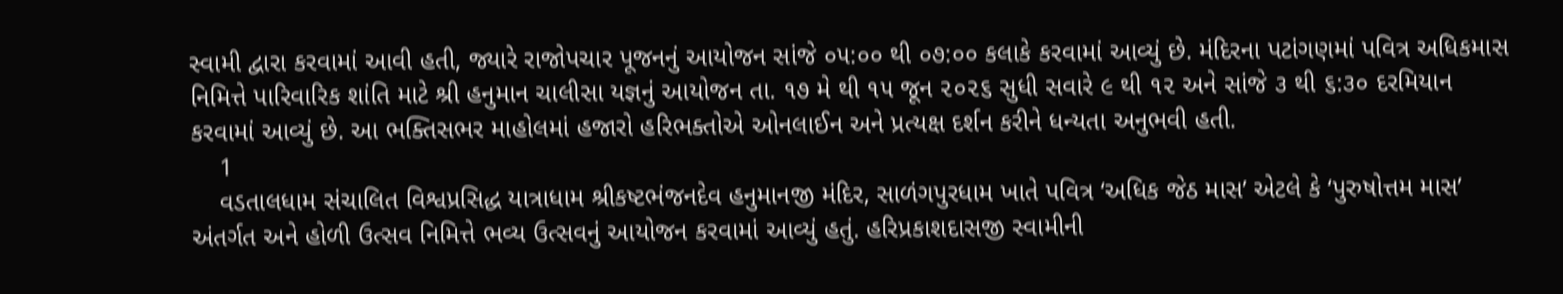સ્વામી દ્વારા કરવામાં આવી હતી, જ્યારે રાજોપચાર પૂજનનું આયોજન સાંજે ૦૫:૦૦ થી ૦૭:૦૦ કલાકે કરવામાં આવ્યું છે. મંદિરના પટાંગણમાં પવિત્ર અધિકમાસ નિમિત્તે પારિવારિક શાંતિ માટે શ્રી હનુમાન ચાલીસા યજ્ઞનું આયોજન તા. ૧૭ મે થી ૧૫ જૂન ૨૦૨૬ સુધી સવારે ૯ થી ૧૨ અને સાંજે ૩ થી ૬:૩૦ દરમિયાન કરવામાં આવ્યું છે. આ ભક્તિસભર માહોલમાં હજારો હરિભક્તોએ ઓનલાઈન અને પ્રત્યક્ષ દર્શન કરીને ધન્યતા અનુભવી હતી.
    1
    વડતાલધામ સંચાલિત વિશ્વપ્રસિદ્ધ યાત્રાધામ શ્રીકષ્ટભંજનદેવ હનુમાનજી મંદિર, સાળંગપુરધામ ખાતે પવિત્ર ‘અધિક જેઠ માસ’ એટલે કે ‘પુરુષોત્તમ માસ’ અંતર્ગત અને હોળી ઉત્સવ નિમિત્તે ભવ્ય ઉત્સવનું આયોજન કરવામાં આવ્યું હતું. હરિપ્રકાશદાસજી સ્વામીની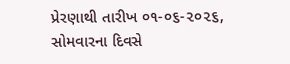પ્રેરણાથી તારીખ ૦૧-૦૬-૨૦૨૬, સોમવારના દિવસે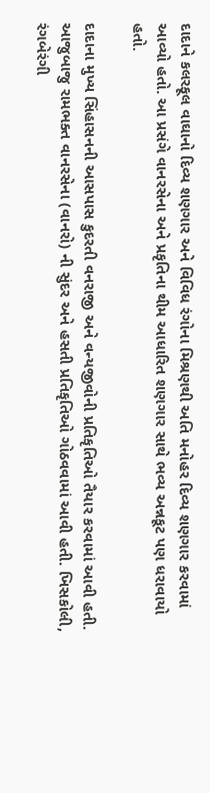દાદાને કલરફૂલ વાઘાનો દિવ્ય શણગાર અને વિવિધ રંગોના મિશ્રણથી અતિ મનોહર દિવ્ય શણગાર કરવામાં આવ્યો હતો. આ પ્રસંગે વાનરસેના અને પ્રકૃતિના થીમ આધારિત શણગાર સાથે ભવ્ય અન્નકૂટ પણ ધરાવાયો હતો.

દાદાના મુખ્ય સિંહાસનની આસપાસ કુદરતી વનરાજી અને વન્યજીવોની પ્રતિકૃતિઓ તૈયાર કરવામાં આવી હતી. આજુબાજુ રામભક્ત વાનરસેના (વાનરો) ની સુંદર અને હસતી પ્રતિકૃતિઓ ગોઠવવામાં આવી હતી. ખિસકોલી, રંગબેરંગી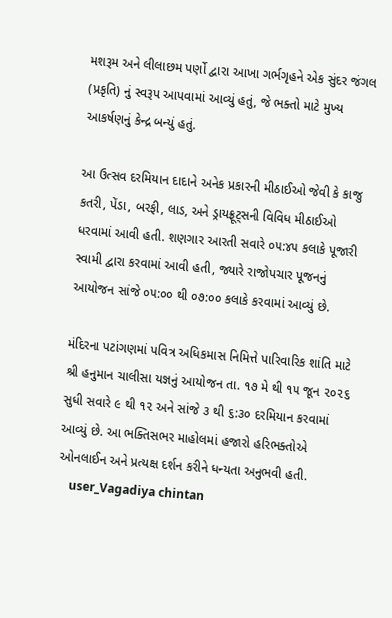મશરૂમ અને લીલાછમ પર્ણો દ્વારા આખા ગર્ભગૃહને એક સુંદર જંગલ (પ્રકૃતિ) નું સ્વરૂપ આપવામાં આવ્યું હતું, જે ભક્તો માટે મુખ્ય આકર્ષણનું કેન્દ્ર બન્યું હતું.

આ ઉત્સવ દરમિયાન દાદાને અનેક પ્રકારની મીઠાઈઓ જેવી કે કાજુ કતરી, પેંડા, બરફી, લાડ, અને ડ્રાયફ્રૂટ્સની વિવિધ મીઠાઈઓ ધરવામાં આવી હતી. શણગાર આરતી સવારે ૦૫:૪૫ કલાકે પૂજારી સ્વામી દ્વારા કરવામાં આવી હતી, જ્યારે રાજોપચાર પૂજનનું આયોજન સાંજે ૦૫:૦૦ થી ૦૭:૦૦ કલાકે કરવામાં આવ્યું છે.

મંદિરના પટાંગણમાં પવિત્ર અધિકમાસ નિમિત્તે પારિવારિક શાંતિ માટે શ્રી હનુમાન ચાલીસા યજ્ઞનું આયોજન તા. ૧૭ મે થી ૧૫ જૂન ૨૦૨૬ સુધી સવારે ૯ થી ૧૨ અને સાંજે ૩ થી ૬:૩૦ દરમિયાન કરવામાં આવ્યું છે. આ ભક્તિસભર માહોલમાં હજારો હરિભક્તોએ ઓનલાઈન અને પ્રત્યક્ષ દર્શન કરીને ધન્યતા અનુભવી હતી.
    user_Vagadiya chintan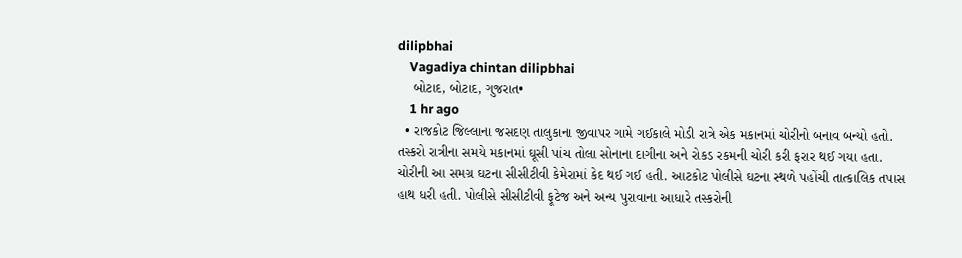dilipbhai
    Vagadiya chintan dilipbhai
    બોટાદ, બોટાદ, ગુજરાત•
    1 hr ago
  • રાજકોટ જિલ્લાના જસદણ તાલુકાના જીવાપર ગામે ગઈકાલે મોડી રાત્રે એક મકાનમાં ચોરીનો બનાવ બન્યો હતો. તસ્કરો રાત્રીના સમયે મકાનમાં ઘૂસી પાંચ તોલા સોનાના દાગીના અને રોકડ રકમની ચોરી કરી ફરાર થઈ ગયા હતા. ચોરીની આ સમગ્ર ઘટના સીસીટીવી કેમેરામાં કેદ થઈ ગઈ હતી. આટકોટ પોલીસે ઘટના સ્થળે પહોંચી તાત્કાલિક તપાસ હાથ ધરી હતી. પોલીસે સીસીટીવી ફૂટેજ અને અન્ય પુરાવાના આધારે તસ્કરોની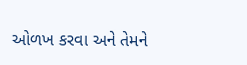ઓળખ કરવા અને તેમને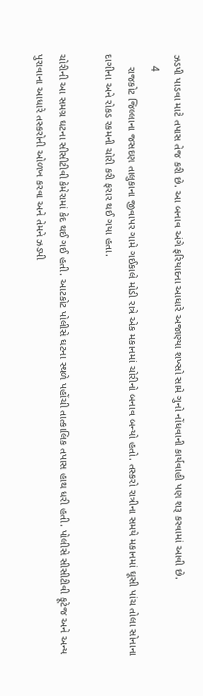ઝડપી પાડવા માટે તપાસ તેજ કરી છે. આ બનાવ અંગે ફરિયાદના આધારે અજાણ્યા શખ્સો સામે ગુનો નોંધવાની કાર્યવાહી પણ શરૂ કરવામાં આવી છે.
    4
    રાજકોટ જિલ્લાના જસદણ તાલુકાના જીવાપર ગામે ગઈકાલે મોડી રાત્રે એક મકાનમાં ચોરીનો બનાવ બન્યો હતો. તસ્કરો રાત્રીના સમયે મકાનમાં ઘૂસી પાંચ તોલા સોનાના દાગીના અને રોકડ રકમની ચોરી કરી ફરાર થઈ ગયા હતા.

ચોરીની આ સમગ્ર ઘટના સીસીટીવી કેમેરામાં કેદ થઈ ગઈ હતી. આટકોટ પોલીસે ઘટના સ્થળે પહોંચી તાત્કાલિક તપાસ હાથ ધરી હતી. પોલીસે સીસીટીવી ફૂટેજ અને અન્ય પુરાવાના આધારે તસ્કરોની ઓળખ કરવા અને તેમને ઝડપી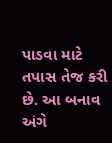પાડવા માટે તપાસ તેજ કરી છે. આ બનાવ અંગે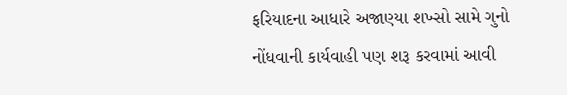ફરિયાદના આધારે અજાણ્યા શખ્સો સામે ગુનો નોંધવાની કાર્યવાહી પણ શરૂ કરવામાં આવી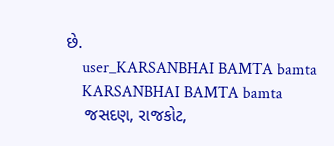છે.
    user_KARSANBHAI BAMTA bamta
    KARSANBHAI BAMTA bamta
    જસદણ, રાજકોટ,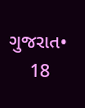ગુજરાત•
    18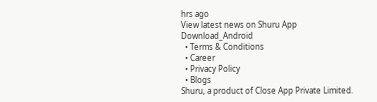hrs ago
View latest news on Shuru App
Download_Android
  • Terms & Conditions
  • Career
  • Privacy Policy
  • Blogs
Shuru, a product of Close App Private Limited.